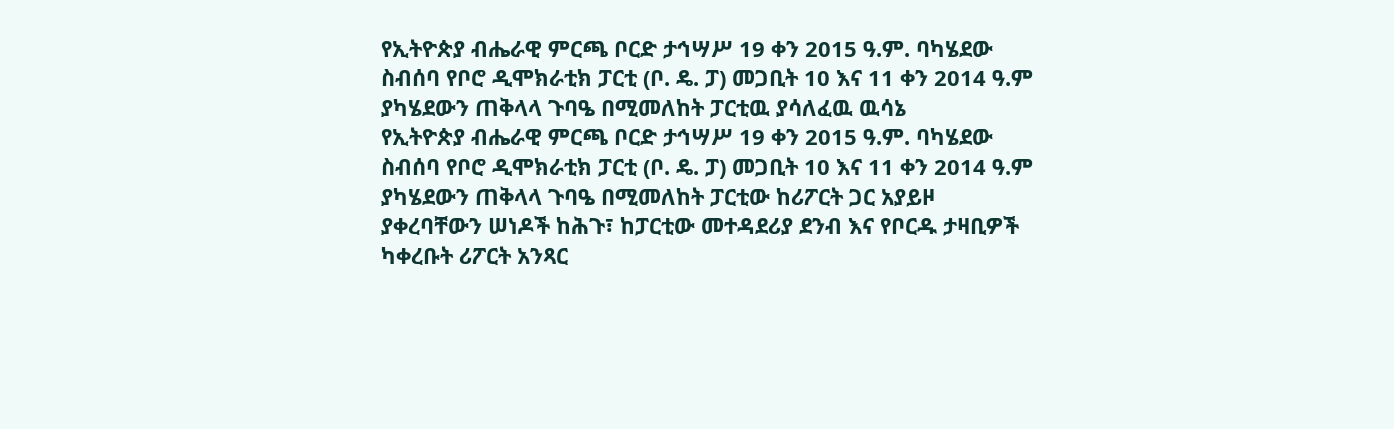የኢትዮጵያ ብሔራዊ ምርጫ ቦርድ ታኅሣሥ 19 ቀን 2015 ዓ.ም. ባካሄደው ስብሰባ የቦሮ ዲሞክራቲክ ፓርቲ (ቦ. ዴ. ፓ) መጋቢት 10 እና 11 ቀን 2014 ዓ.ም ያካሄደውን ጠቅላላ ጉባዔ በሚመለከት ፓርቲዉ ያሳለፈዉ ዉሳኔ
የኢትዮጵያ ብሔራዊ ምርጫ ቦርድ ታኅሣሥ 19 ቀን 2015 ዓ.ም. ባካሄደው ስብሰባ የቦሮ ዲሞክራቲክ ፓርቲ (ቦ. ዴ. ፓ) መጋቢት 10 እና 11 ቀን 2014 ዓ.ም ያካሄደውን ጠቅላላ ጉባዔ በሚመለከት ፓርቲው ከሪፖርት ጋር አያይዞ ያቀረባቸውን ሠነዶች ከሕጉ፣ ከፓርቲው መተዳደሪያ ደንብ እና የቦርዱ ታዛቢዎች ካቀረቡት ሪፖርት አንጻር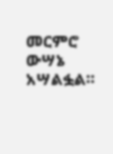መርምሮ ውሣኔ አሣልፏል።